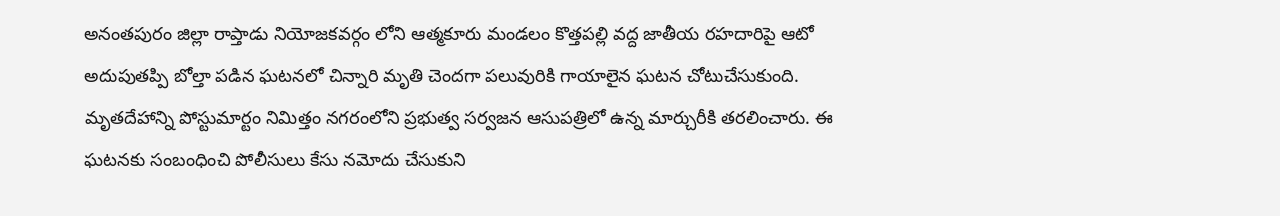అనంతపురం జిల్లా రాప్తాడు నియోజకవర్గం లోని ఆత్మకూరు మండలం కొత్తపల్లి వద్ద జాతీయ రహదారిపై ఆటో అదుపుతప్పి బోల్తా పడిన ఘటనలో చిన్నారి మృతి చెందగా పలువురికి గాయాలైన ఘటన చోటుచేసుకుంది. మృతదేహాన్ని పోస్టుమార్టం నిమిత్తం నగరంలోని ప్రభుత్వ సర్వజన ఆసుపత్రిలో ఉన్న మార్చురీకి తరలించారు. ఈ ఘటనకు సంబంధించి పోలీసులు కేసు నమోదు చేసుకుని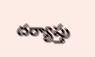దర్యాప్తు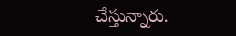చేస్తున్నారు.